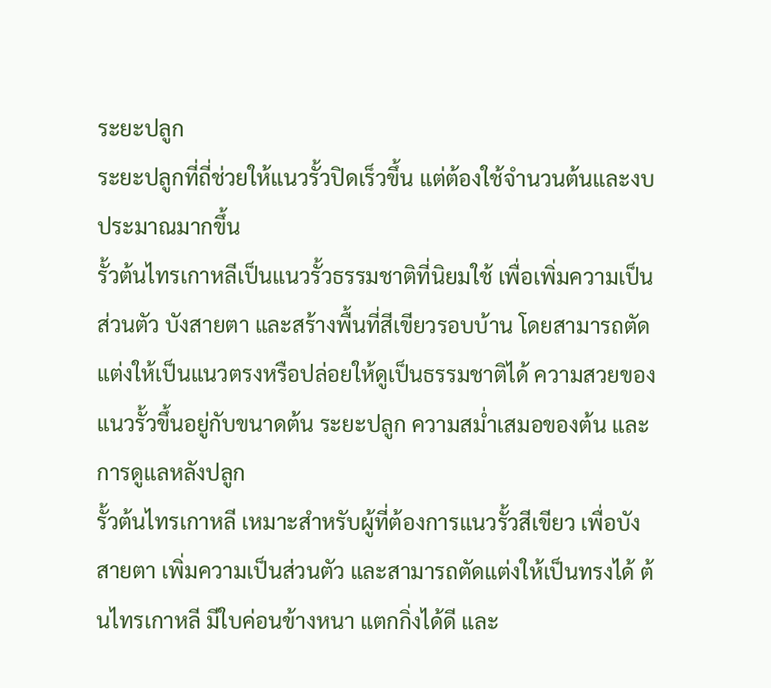ระยะปลูก
ระยะปลูกที่ถี่ช่วยให้แนวรั้วปิดเร็วขึ้น แต่ต้องใช้จำนวนต้นและงบประมาณมากขึ้น
รั้วต้นไทรเกาหลีเป็นแนวรั้วธรรมชาติที่นิยมใช้ เพื่อเพิ่มความเป็นส่วนตัว บังสายตา และสร้างพื้นที่สีเขียวรอบบ้าน โดยสามารถตัดแต่งให้เป็นแนวตรงหรือปล่อยให้ดูเป็นธรรมชาติได้ ความสวยของแนวรั้วขึ้นอยู่กับขนาดต้น ระยะปลูก ความสม่ำเสมอของต้น และการดูแลหลังปลูก
รั้วต้นไทรเกาหลี เหมาะสำหรับผู้ที่ต้องการแนวรั้วสีเขียว เพื่อบังสายตา เพิ่มความเป็นส่วนตัว และสามารถตัดแต่งให้เป็นทรงได้ ต้นไทรเกาหลี มีใบค่อนข้างหนา แตกกิ่งได้ดี และ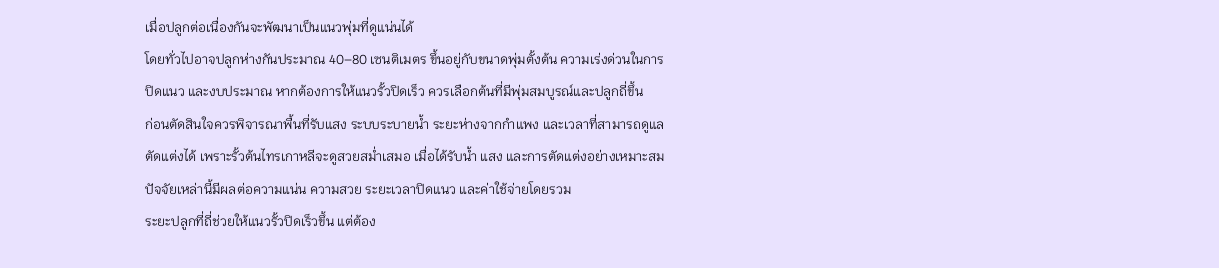เมื่อปลูกต่อเนื่องกันจะพัฒนาเป็นแนวพุ่มที่ดูแน่นได้
โดยทั่วไปอาจปลูกห่างกันประมาณ 40–80 เซนติเมตร ขึ้นอยู่กับขนาดพุ่มตั้งต้น ความเร่งด่วนในการปิดแนว และงบประมาณ หากต้องการให้แนวรั้วปิดเร็ว ควรเลือกต้นที่มีพุ่มสมบูรณ์และปลูกถี่ขึ้น
ก่อนตัดสินใจควรพิจารณาพื้นที่รับแสง ระบบระบายน้ำ ระยะห่างจากกำแพง และเวลาที่สามารถดูแลตัดแต่งได้ เพราะรั้วต้นไทรเกาหลีจะดูสวยสม่ำเสมอ เมื่อได้รับน้ำ แสง และการตัดแต่งอย่างเหมาะสม
ปัจจัยเหล่านี้มีผลต่อความแน่น ความสวย ระยะเวลาปิดแนว และค่าใช้จ่ายโดยรวม
ระยะปลูกที่ถี่ช่วยให้แนวรั้วปิดเร็วขึ้น แต่ต้อง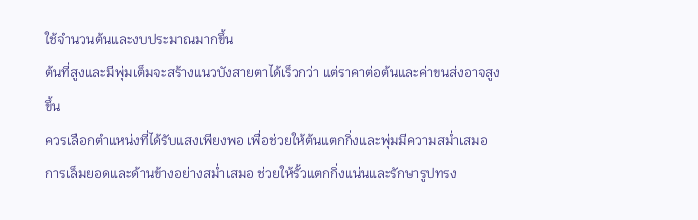ใช้จำนวนต้นและงบประมาณมากขึ้น
ต้นที่สูงและมีพุ่มเต็มจะสร้างแนวบังสายตาได้เร็วกว่า แต่ราคาต่อต้นและค่าขนส่งอาจสูงขึ้น
ควรเลือกตำแหน่งที่ได้รับแสงเพียงพอ เพื่อช่วยให้ต้นแตกกิ่งและพุ่มมีความสม่ำเสมอ
การเล็มยอดและด้านข้างอย่างสม่ำเสมอ ช่วยให้รั้วแตกกิ่งแน่นและรักษารูปทรง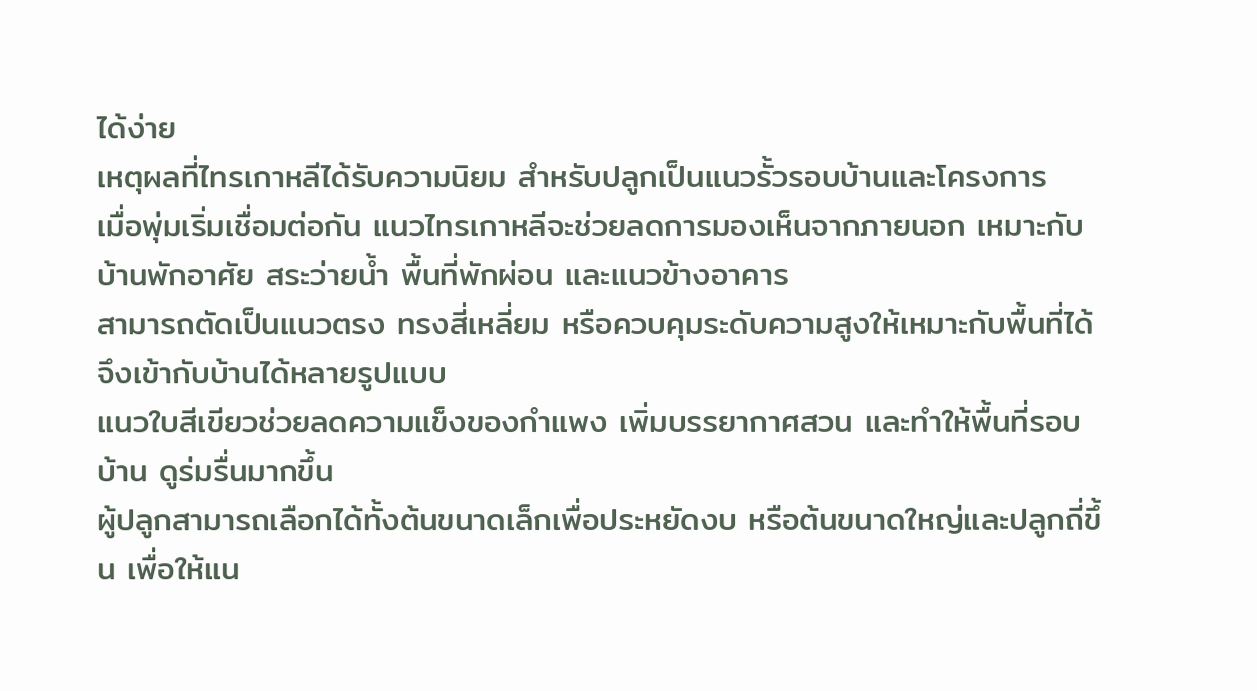ได้ง่าย
เหตุผลที่ไทรเกาหลีได้รับความนิยม สำหรับปลูกเป็นแนวรั้วรอบบ้านและโครงการ
เมื่อพุ่มเริ่มเชื่อมต่อกัน แนวไทรเกาหลีจะช่วยลดการมองเห็นจากภายนอก เหมาะกับบ้านพักอาศัย สระว่ายน้ำ พื้นที่พักผ่อน และแนวข้างอาคาร
สามารถตัดเป็นแนวตรง ทรงสี่เหลี่ยม หรือควบคุมระดับความสูงให้เหมาะกับพื้นที่ได้ จึงเข้ากับบ้านได้หลายรูปแบบ
แนวใบสีเขียวช่วยลดความแข็งของกำแพง เพิ่มบรรยากาศสวน และทำให้พื้นที่รอบบ้าน ดูร่มรื่นมากขึ้น
ผู้ปลูกสามารถเลือกได้ทั้งต้นขนาดเล็กเพื่อประหยัดงบ หรือต้นขนาดใหญ่และปลูกถี่ขึ้น เพื่อให้แน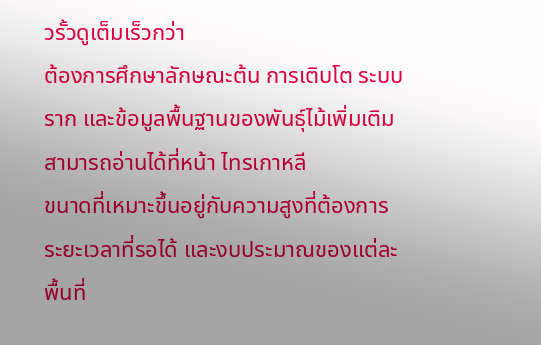วรั้วดูเต็มเร็วกว่า
ต้องการศึกษาลักษณะต้น การเติบโต ระบบราก และข้อมูลพื้นฐานของพันธุ์ไม้เพิ่มเติม สามารถอ่านได้ที่หน้า ไทรเกาหลี
ขนาดที่เหมาะขึ้นอยู่กับความสูงที่ต้องการ ระยะเวลาที่รอได้ และงบประมาณของแต่ละพื้นที่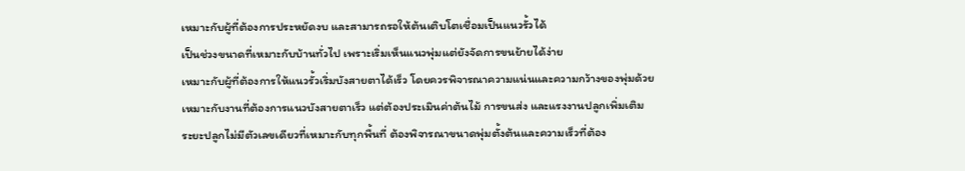เหมาะกับผู้ที่ต้องการประหยัดงบ และสามารถรอให้ต้นเติบโตเชื่อมเป็นแนวรั้วได้
เป็นช่วงขนาดที่เหมาะกับบ้านทั่วไป เพราะเริ่มเห็นแนวพุ่มแต่ยังจัดการขนย้ายได้ง่าย
เหมาะกับผู้ที่ต้องการให้แนวรั้วเริ่มบังสายตาได้เร็ว โดยควรพิจารณาความแน่นและความกว้างของพุ่มด้วย
เหมาะกับงานที่ต้องการแนวบังสายตาเร็ว แต่ต้องประเมินค่าต้นไม้ การขนส่ง และแรงงานปลูกเพิ่มเติม
ระยะปลูกไม่มีตัวเลขเดียวที่เหมาะกับทุกพื้นที่ ต้องพิจารณาขนาดพุ่มตั้งต้นและความเร็วที่ต้อง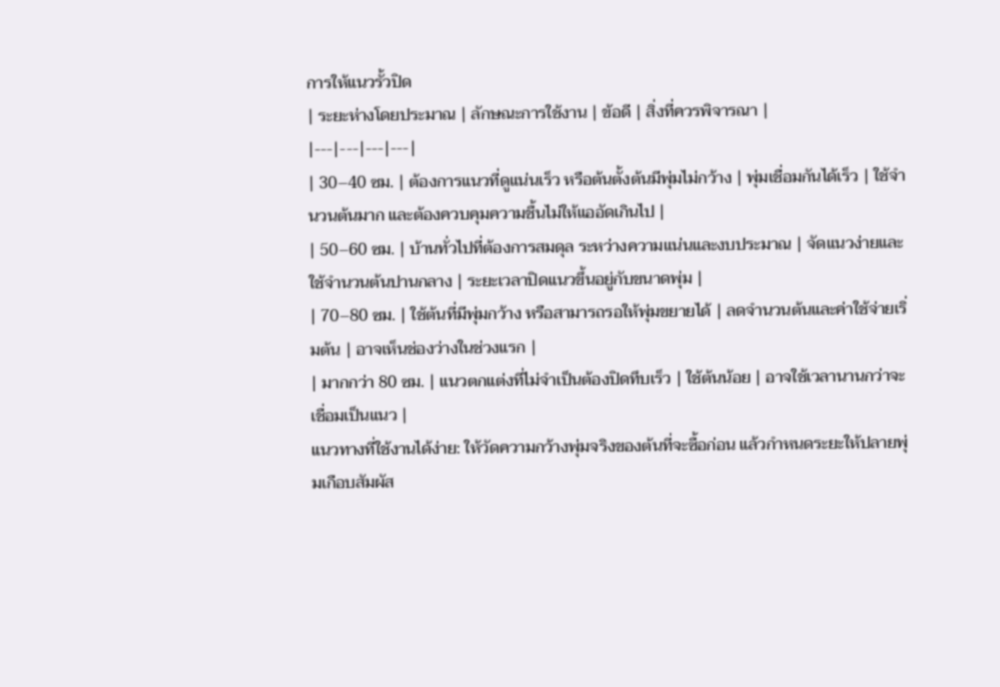การให้แนวรั้วปิด
| ระยะห่างโดยประมาณ | ลักษณะการใช้งาน | ข้อดี | สิ่งที่ควรพิจารณา |
|---|---|---|---|
| 30–40 ซม. | ต้องการแนวที่ดูแน่นเร็ว หรือต้นตั้งต้นมีพุ่มไม่กว้าง | พุ่มเชื่อมกันได้เร็ว | ใช้จำนวนต้นมาก และต้องควบคุมความชื้นไม่ให้แออัดเกินไป |
| 50–60 ซม. | บ้านทั่วไปที่ต้องการสมดุล ระหว่างความแน่นและงบประมาณ | จัดแนวง่ายและใช้จำนวนต้นปานกลาง | ระยะเวลาปิดแนวขึ้นอยู่กับขนาดพุ่ม |
| 70–80 ซม. | ใช้ต้นที่มีพุ่มกว้าง หรือสามารถรอให้พุ่มขยายได้ | ลดจำนวนต้นและค่าใช้จ่ายเริ่มต้น | อาจเห็นช่องว่างในช่วงแรก |
| มากกว่า 80 ซม. | แนวตกแต่งที่ไม่จำเป็นต้องปิดทึบเร็ว | ใช้ต้นน้อย | อาจใช้เวลานานกว่าจะเชื่อมเป็นแนว |
แนวทางที่ใช้งานได้ง่าย: ให้วัดความกว้างพุ่มจริงของต้นที่จะซื้อก่อน แล้วกำหนดระยะให้ปลายพุ่มเกือบสัมผัส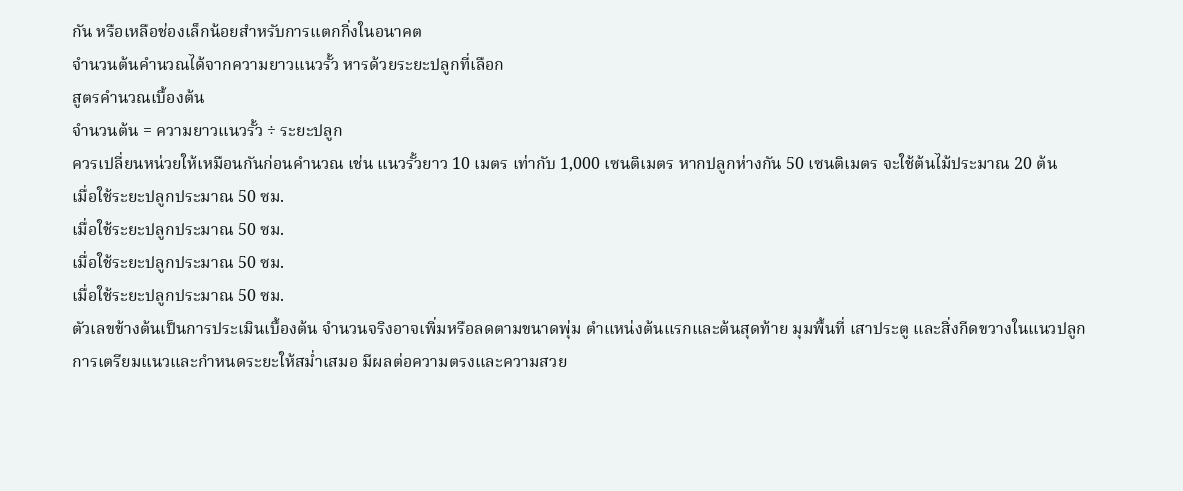กัน หรือเหลือช่องเล็กน้อยสำหรับการแตกกิ่งในอนาคต
จำนวนต้นคำนวณได้จากความยาวแนวรั้ว หารด้วยระยะปลูกที่เลือก
สูตรคำนวณเบื้องต้น
จำนวนต้น = ความยาวแนวรั้ว ÷ ระยะปลูก
ควรเปลี่ยนหน่วยให้เหมือนกันก่อนคำนวณ เช่น แนวรั้วยาว 10 เมตร เท่ากับ 1,000 เซนติเมตร หากปลูกห่างกัน 50 เซนติเมตร จะใช้ต้นไม้ประมาณ 20 ต้น
เมื่อใช้ระยะปลูกประมาณ 50 ซม.
เมื่อใช้ระยะปลูกประมาณ 50 ซม.
เมื่อใช้ระยะปลูกประมาณ 50 ซม.
เมื่อใช้ระยะปลูกประมาณ 50 ซม.
ตัวเลขข้างต้นเป็นการประเมินเบื้องต้น จำนวนจริงอาจเพิ่มหรือลดตามขนาดพุ่ม ตำแหน่งต้นแรกและต้นสุดท้าย มุมพื้นที่ เสาประตู และสิ่งกีดขวางในแนวปลูก
การเตรียมแนวและกำหนดระยะให้สม่ำเสมอ มีผลต่อความตรงและความสวย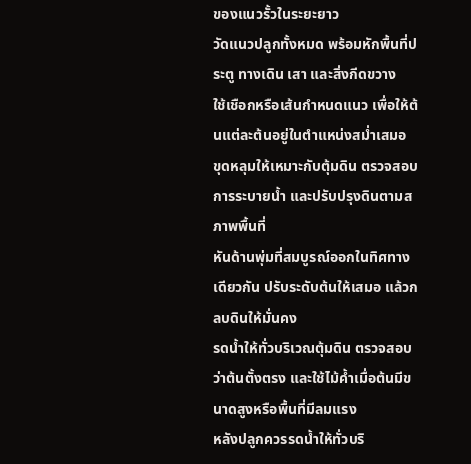ของแนวรั้วในระยะยาว
วัดแนวปลูกทั้งหมด พร้อมหักพื้นที่ประตู ทางเดิน เสา และสิ่งกีดขวาง
ใช้เชือกหรือเส้นกำหนดแนว เพื่อให้ต้นแต่ละต้นอยู่ในตำแหน่งสม่ำเสมอ
ขุดหลุมให้เหมาะกับตุ้มดิน ตรวจสอบการระบายน้ำ และปรับปรุงดินตามสภาพพื้นที่
หันด้านพุ่มที่สมบูรณ์ออกในทิศทางเดียวกัน ปรับระดับต้นให้เสมอ แล้วกลบดินให้มั่นคง
รดน้ำให้ทั่วบริเวณตุ้มดิน ตรวจสอบว่าต้นตั้งตรง และใช้ไม้ค้ำเมื่อต้นมีขนาดสูงหรือพื้นที่มีลมแรง
หลังปลูกควรรดน้ำให้ทั่วบริ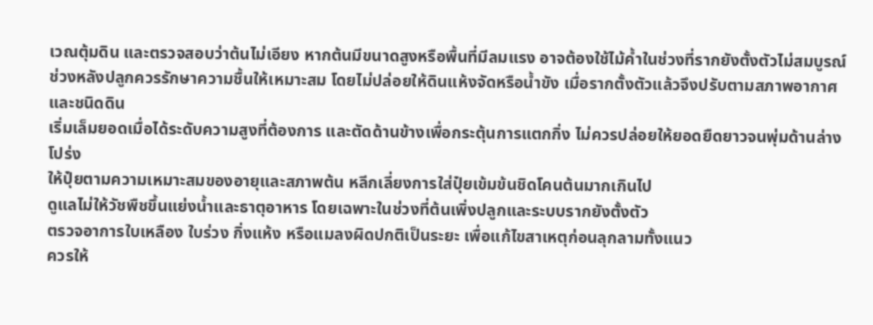เวณตุ้มดิน และตรวจสอบว่าต้นไม่เอียง หากต้นมีขนาดสูงหรือพื้นที่มีลมแรง อาจต้องใช้ไม้ค้ำในช่วงที่รากยังตั้งตัวไม่สมบูรณ์
ช่วงหลังปลูกควรรักษาความชื้นให้เหมาะสม โดยไม่ปล่อยให้ดินแห้งจัดหรือน้ำขัง เมื่อรากตั้งตัวแล้วจึงปรับตามสภาพอากาศและชนิดดิน
เริ่มเล็มยอดเมื่อได้ระดับความสูงที่ต้องการ และตัดด้านข้างเพื่อกระตุ้นการแตกกิ่ง ไม่ควรปล่อยให้ยอดยืดยาวจนพุ่มด้านล่างโปร่ง
ให้ปุ๋ยตามความเหมาะสมของอายุและสภาพต้น หลีกเลี่ยงการใส่ปุ๋ยเข้มข้นชิดโคนต้นมากเกินไป
ดูแลไม่ให้วัชพืชขึ้นแย่งน้ำและธาตุอาหาร โดยเฉพาะในช่วงที่ต้นเพิ่งปลูกและระบบรากยังตั้งตัว
ตรวจอาการใบเหลือง ใบร่วง กิ่งแห้ง หรือแมลงผิดปกติเป็นระยะ เพื่อแก้ไขสาเหตุก่อนลุกลามทั้งแนว
ควรให้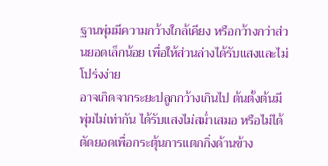ฐานพุ่มมีความกว้างใกล้เคียง หรือกว้างกว่าส่วนยอดเล็กน้อย เพื่อให้ส่วนล่างได้รับแสงและไม่โปร่งง่าย
อาจเกิดจากระยะปลูกกว้างเกินไป ต้นตั้งต้นมีพุ่มไม่เท่ากัน ได้รับแสงไม่สม่ำเสมอ หรือไม่ได้ตัดยอดเพื่อกระตุ้นการแตกกิ่งด้านข้าง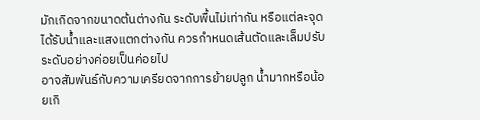มักเกิดจากขนาดต้นต่างกัน ระดับพื้นไม่เท่ากัน หรือแต่ละจุดได้รับน้ำและแสงแตกต่างกัน ควรกำหนดเส้นตัดและเล็มปรับระดับอย่างค่อยเป็นค่อยไป
อาจสัมพันธ์กับความเครียดจากการย้ายปลูก น้ำมากหรือน้อยเกิ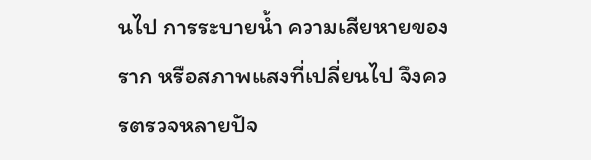นไป การระบายน้ำ ความเสียหายของราก หรือสภาพแสงที่เปลี่ยนไป จึงควรตรวจหลายปัจ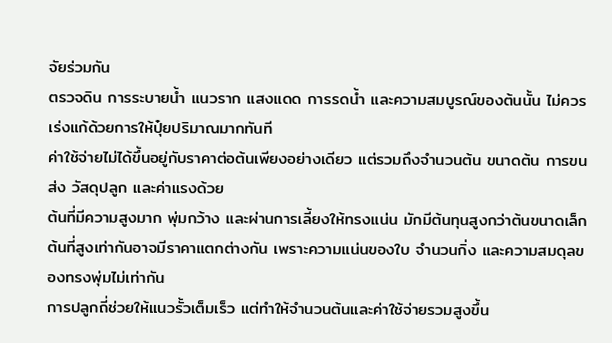จัยร่วมกัน
ตรวจดิน การระบายน้ำ แนวราก แสงแดด การรดน้ำ และความสมบูรณ์ของต้นนั้น ไม่ควรเร่งแก้ด้วยการให้ปุ๋ยปริมาณมากทันที
ค่าใช้จ่ายไม่ได้ขึ้นอยู่กับราคาต่อต้นเพียงอย่างเดียว แต่รวมถึงจำนวนต้น ขนาดต้น การขนส่ง วัสดุปลูก และค่าแรงด้วย
ต้นที่มีความสูงมาก พุ่มกว้าง และผ่านการเลี้ยงให้ทรงแน่น มักมีต้นทุนสูงกว่าต้นขนาดเล็ก
ต้นที่สูงเท่ากันอาจมีราคาแตกต่างกัน เพราะความแน่นของใบ จำนวนกิ่ง และความสมดุลของทรงพุ่มไม่เท่ากัน
การปลูกถี่ช่วยให้แนวรั้วเต็มเร็ว แต่ทำให้จำนวนต้นและค่าใช้จ่ายรวมสูงขึ้น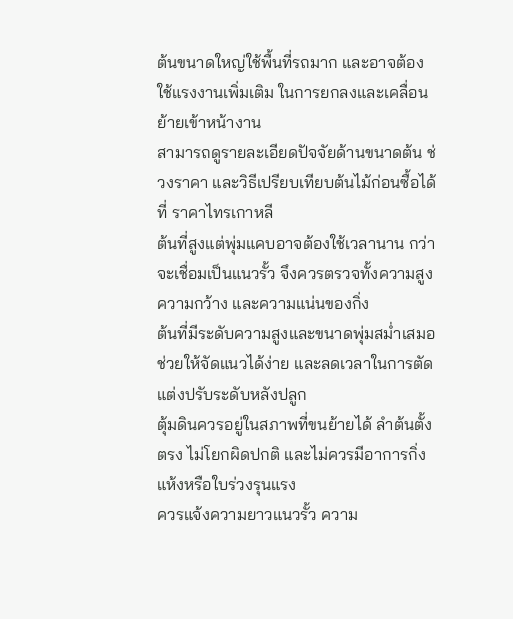ต้นขนาดใหญ่ใช้พื้นที่รถมาก และอาจต้องใช้แรงงานเพิ่มเติม ในการยกลงและเคลื่อนย้ายเข้าหน้างาน
สามารถดูรายละเอียดปัจจัยด้านขนาดต้น ช่วงราคา และวิธีเปรียบเทียบต้นไม้ก่อนซื้อได้ที่ ราคาไทรเกาหลี
ต้นที่สูงแต่พุ่มแคบอาจต้องใช้เวลานาน กว่าจะเชื่อมเป็นแนวรั้ว จึงควรตรวจทั้งความสูง ความกว้าง และความแน่นของกิ่ง
ต้นที่มีระดับความสูงและขนาดพุ่มสม่ำเสมอ ช่วยให้จัดแนวได้ง่าย และลดเวลาในการตัดแต่งปรับระดับหลังปลูก
ตุ้มดินควรอยู่ในสภาพที่ขนย้ายได้ ลำต้นตั้งตรง ไม่โยกผิดปกติ และไม่ควรมีอาการกิ่งแห้งหรือใบร่วงรุนแรง
ควรแจ้งความยาวแนวรั้ว ความ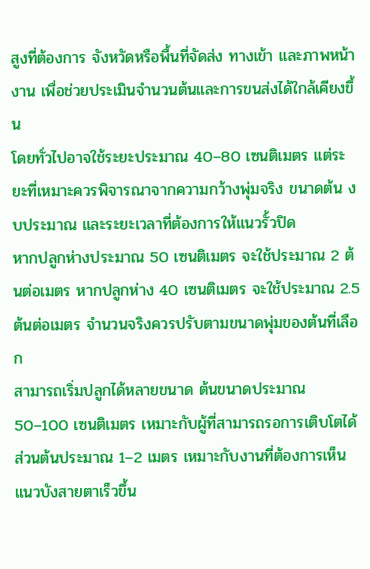สูงที่ต้องการ จังหวัดหรือพื้นที่จัดส่ง ทางเข้า และภาพหน้างาน เพื่อช่วยประเมินจำนวนต้นและการขนส่งได้ใกล้เคียงขึ้น
โดยทั่วไปอาจใช้ระยะประมาณ 40–80 เซนติเมตร แต่ระยะที่เหมาะควรพิจารณาจากความกว้างพุ่มจริง ขนาดต้น งบประมาณ และระยะเวลาที่ต้องการให้แนวรั้วปิด
หากปลูกห่างประมาณ 50 เซนติเมตร จะใช้ประมาณ 2 ต้นต่อเมตร หากปลูกห่าง 40 เซนติเมตร จะใช้ประมาณ 2.5 ต้นต่อเมตร จำนวนจริงควรปรับตามขนาดพุ่มของต้นที่เลือก
สามารถเริ่มปลูกได้หลายขนาด ต้นขนาดประมาณ 50–100 เซนติเมตร เหมาะกับผู้ที่สามารถรอการเติบโตได้ ส่วนต้นประมาณ 1–2 เมตร เหมาะกับงานที่ต้องการเห็นแนวบังสายตาเร็วขึ้น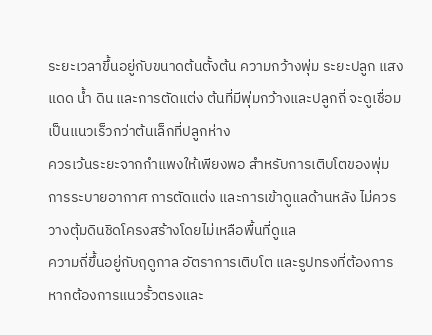ระยะเวลาขึ้นอยู่กับขนาดต้นตั้งต้น ความกว้างพุ่ม ระยะปลูก แสงแดด น้ำ ดิน และการตัดแต่ง ต้นที่มีพุ่มกว้างและปลูกถี่ จะดูเชื่อมเป็นแนวเร็วกว่าต้นเล็กที่ปลูกห่าง
ควรเว้นระยะจากกำแพงให้เพียงพอ สำหรับการเติบโตของพุ่ม การระบายอากาศ การตัดแต่ง และการเข้าดูแลด้านหลัง ไม่ควรวางตุ้มดินชิดโครงสร้างโดยไม่เหลือพื้นที่ดูแล
ความถี่ขึ้นอยู่กับฤดูกาล อัตราการเติบโต และรูปทรงที่ต้องการ หากต้องการแนวรั้วตรงและ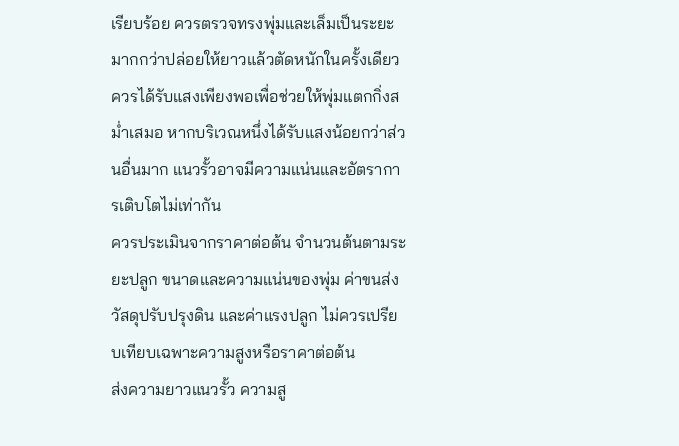เรียบร้อย ควรตรวจทรงพุ่มและเล็มเป็นระยะ มากกว่าปล่อยให้ยาวแล้วตัดหนักในครั้งเดียว
ควรได้รับแสงเพียงพอเพื่อช่วยให้พุ่มแตกกิ่งสม่ำเสมอ หากบริเวณหนึ่งได้รับแสงน้อยกว่าส่วนอื่นมาก แนวรั้วอาจมีความแน่นและอัตราการเติบโตไม่เท่ากัน
ควรประเมินจากราคาต่อต้น จำนวนต้นตามระยะปลูก ขนาดและความแน่นของพุ่ม ค่าขนส่ง วัสดุปรับปรุงดิน และค่าแรงปลูก ไม่ควรเปรียบเทียบเฉพาะความสูงหรือราคาต่อต้น
ส่งความยาวแนวรั้ว ความสู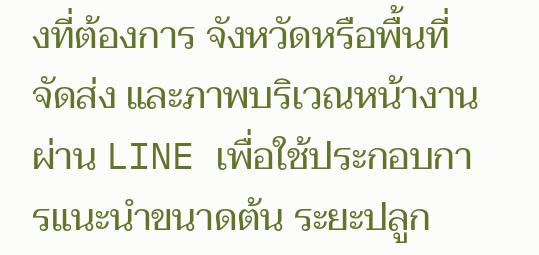งที่ต้องการ จังหวัดหรือพื้นที่จัดส่ง และภาพบริเวณหน้างานผ่าน LINE เพื่อใช้ประกอบการแนะนำขนาดต้น ระยะปลูก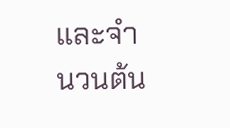และจำนวนต้น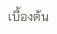เบื้องต้น